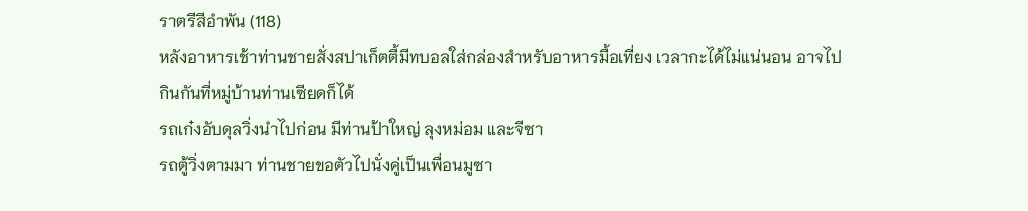ราตรีสีอำพัน (118)
หลังอาหารเช้าท่านชายสั่งสปาเก็ตตี้มีทบอลใส่กล่องสำหรับอาหารมื้อเที่ยง เวลากะได้ไม่แน่นอน อาจไปกินกันที่หมู่บ้านท่านเซียดก็ได้
รถเก๋งอับดุลวิ่งนำไปก่อน มีท่านป้าใหญ่ ลุงหม่อม และจีซา
รถตู้วิ่งตามมา ท่านชายขอตัวไปนั่งคู่เป็นเพื่อนมูซา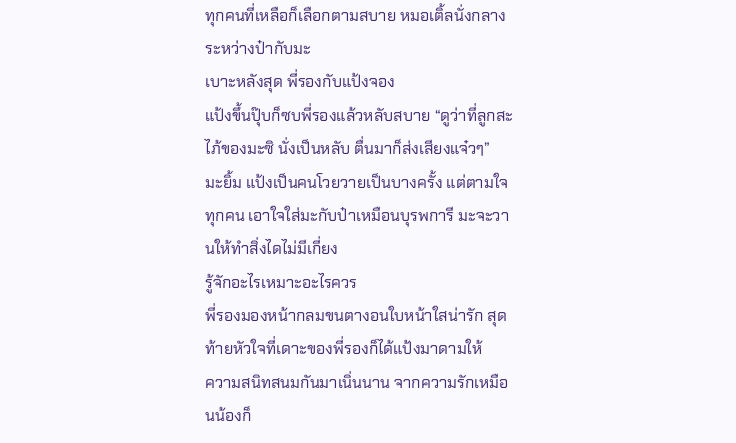ทุกคนที่เหลือก็เลือกตามสบาย หมอเติ้ลนั่งกลางระหว่างป๋ากับมะ
เบาะหลังสุด พี่รองกับแป้งจอง
แป้งขึ้นปุ๊บก็ซบพี่รองแล้วหลับสบาย “ดูว่าที่ลูกสะไภ้ของมะซิ นั่งเป็นหลับ ตื่นมาก็ส่งเสียงแจ๋วๆ”
มะยิ้ม แป้งเป็นคนโวยวายเป็นบางครั้ง แต่ตามใจทุกคน เอาใจใส่มะกับป๋าเหมือนบุรพการี มะจะวานให้ทำสิ่งไดไม่มีเกี่ยง
รู้จักอะไรเหมาะอะไรควร
พี่รองมองหน้ากลมขนตางอนใบหน้าใสน่ารัก สุดท้ายหัวใจที่เดาะของพี่รองก็ได้แป้งมาดามให้
ความสนิทสนมกันมาเนิ่นนาน จากความรักเหมือนน้องก็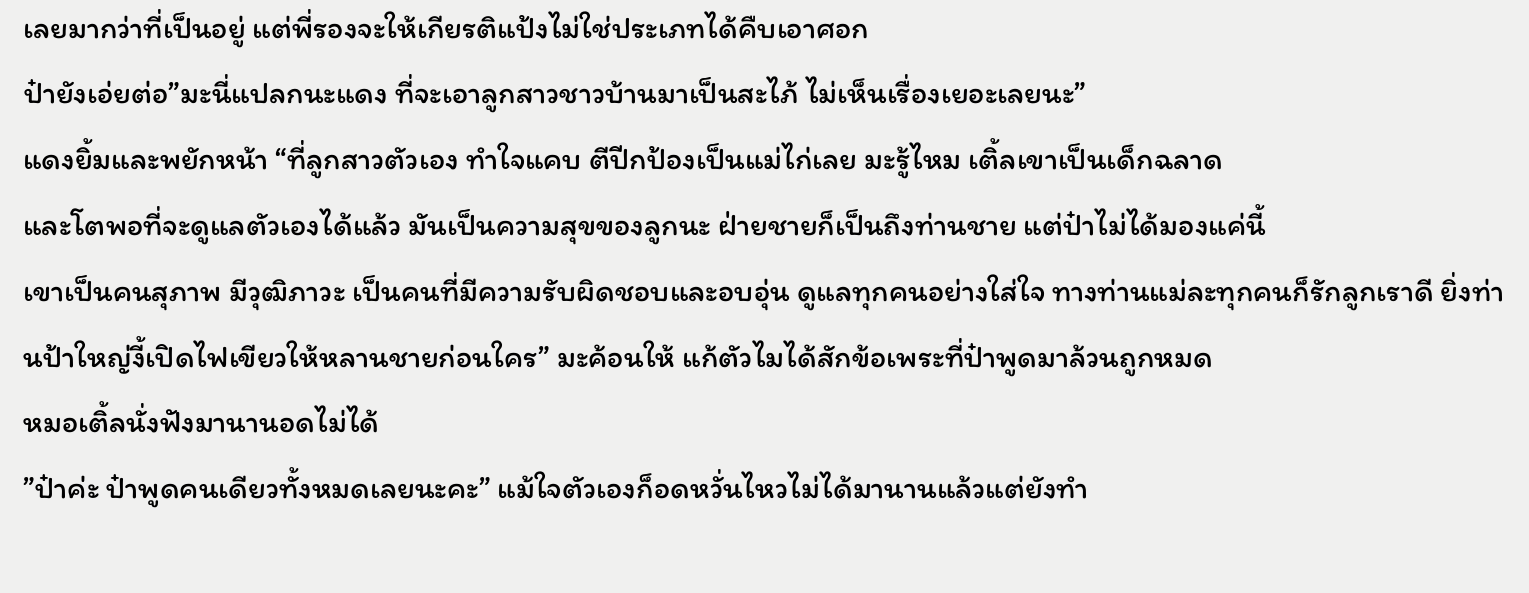เลยมากว่าที่เป็นอยู่ แต่พี่รองจะให้เกียรติแป้งไม่ใช่ประเภทได้คืบเอาศอก
ป๋ายังเอ่ยต่อ”มะนี่แปลกนะแดง ที่จะเอาลูกสาวชาวบ้านมาเป็นสะไภ้ ไม่เห็นเรื่องเยอะเลยนะ”
แดงยิ้มและพยักหน้า “ที่ลูกสาวตัวเอง ทำใจแคบ ตีปีกป้องเป็นแม่ไก่เลย มะรู้ไหม เติ้ลเขาเป็นเด็กฉลาด
และโตพอที่จะดูแลตัวเองได้แล้ว มันเป็นความสุขของลูกนะ ฝ่ายชายก็เป็นถึงท่านชาย แต่ป๋าไม่ได้มองแค่นี้
เขาเป็นคนสุภาพ มีวุฒิภาวะ เป็นคนที่มีความรับผิดชอบและอบอุ่น ดูแลทุกคนอย่างใส่ใจ ทางท่านแม่ละทุกคนก็รักลูกเราดี ยิ่งท่านป้าใหญ่งี้เปิดไฟเขียวให้หลานชายก่อนใคร” มะค้อนให้ แก้ตัวไมได้สักข้อเพระที่ป๋าพูดมาล้วนถูกหมด
หมอเติ้ลนั่งฟังมานานอดไม่ได้
”ป๋าค่ะ ป๋าพูดคนเดียวทั้งหมดเลยนะคะ” แม้ใจตัวเองก็อดหวั่นไหวไม่ได้มานานแล้วแต่ยังทำ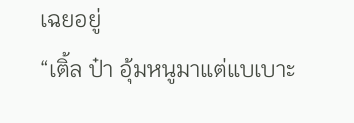เฉยอยู่
“เติ้ล ป๋า อุ้มหนูมาแต่แบเบาะ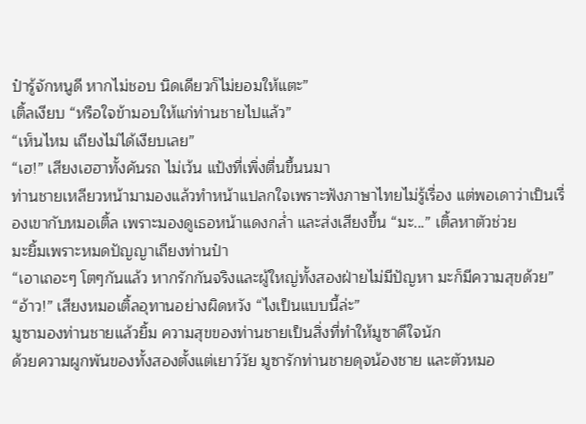ป๋ารู้จักหนูดี หากไม่ชอบ นิดเดียวก็ไม่ยอมให้แตะ”
เติ้ลเงียบ “หรือใจข้ามอบให้แก่ท่านชายไปแล้ว”
“เห็นไหม เถียงไม่ได้เงียบเลย”
“เฮ!” เสียงเฮฮาทั้งคันรถ ไม่เว้น แป้งที่เพิ่งตื่นขึ้นนมา
ท่านชายเหลียวหน้ามามองแล้วทำหน้าแปลกใจเพราะฟังภาษาไทยไม่รู้เรื่อง แต่พอเดาว่าเป็นเรื่องเขากับหมอเติ้ล เพราะมองดูเธอหน้าแดงกล่ำ และส่งเสียงขึ้น “มะ...” เติ้ลหาตัวช่วย
มะยิ้มเพราะหมดปัญญาเถียงท่านป๋า
“เอาเถอะๆ โตๆกันแล้ว หากรักกันจริงและผู้ใหญ่ทั้งสองฝ่ายไม่มีปัญหา มะก็มีความสุขด้วย”
“อ้าว!” เสียงหมอเติ้ลอุทานอย่างผิดหวัง “ไงเป็นแบบนี้ล่ะ”
มูซามองท่านชายแล้วยิ้ม ความสุขของท่านชายเป็นสิ่งที่ทำให้มูซาดีใจนัก
ด้วยความผูกพันของทั้งสองตั้งแต่เยาว์วัย มูซารักท่านชายดุจน้องชาย และตัวหมอ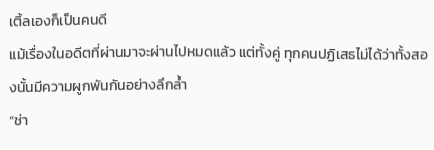เติ้ลเองก็เป็นคนดี
แม้เรื่องในอดีตที่ผ่านมาจะผ่านไปหมดแล้ว แต่ทั้งคู่ ทุกคนปฏิเสธไม่ได้ว่าทั้งสองนั้นมีความผูกพันกันอย่างลึกล้ำ
“ช่า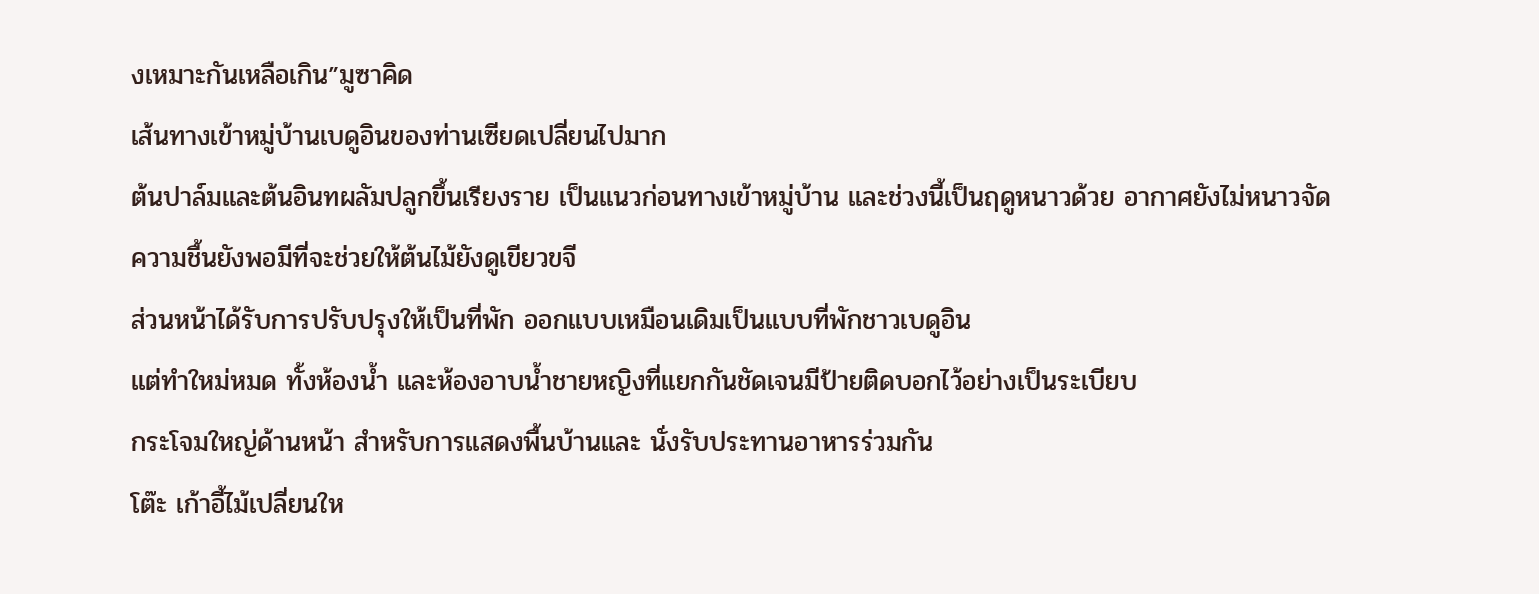งเหมาะกันเหลือเกิน”มูซาคิด
เส้นทางเข้าหมู่บ้านเบดูอินของท่านเซียดเปลี่ยนไปมาก
ต้นปาล์มและต้นอินทผลัมปลูกขึ้นเรียงราย เป็นแนวก่อนทางเข้าหมู่บ้าน และช่วงนี้เป็นฤดูหนาวด้วย อากาศยังไม่หนาวจัด
ความชื้นยังพอมีที่จะช่วยให้ต้นไม้ยังดูเขียวขจี
ส่วนหน้าได้รับการปรับปรุงให้เป็นที่พัก ออกแบบเหมือนเดิมเป็นแบบที่พักชาวเบดูอิน
แต่ทำใหม่หมด ทั้งห้องน้ำ และห้องอาบน้ำชายหญิงที่แยกกันชัดเจนมีป้ายติดบอกไว้อย่างเป็นระเบียบ
กระโจมใหญ่ด้านหน้า สำหรับการแสดงพื้นบ้านและ นั่งรับประทานอาหารร่วมกัน
โต๊ะ เก้าอี้ไม้เปลี่ยนให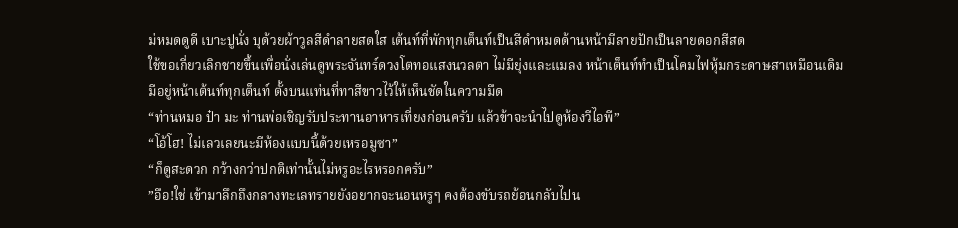ม่หมดดูดี เบาะปูนั่ง บุด้วยผ้าวูลสีดำลายสดใส เต้นท์ที่พักทุกเต็นท์เป็นสีดำหมดด้านหน้ามีลายปักเป็นลายดอกสีสด
ใช้ขอเกี่ยวเลิกชายขึ้นเพื่อนั่งเล่นดูพระจันทร์ดวงโตทอแสงนวลตา ไม่มียุ่งและแมลง หน้าเต็นท์ทำเป็นโคมไฟหุ้มกระดาษสาเหมือนเดิม
มีอยู่หน้าเต้นท์ทุกเต็นท์ ตั้งบนแท่นที่ทาสีขาวไว้ให้เห็นชัดในความมืด
“ท่านหมอ ป๋า มะ ท่านพ่อเชิญรับประทานอาหารเที่ยงก่อนครับ แล้วข้าจะนำไปดูห้องวีไอพี”
“โอ้โฮ! ไม่เลวเลยนะมีห้องแบบนี้ด้วยเหรอมูซา”
“ก็ดูสะดวก กว้างกว่าปกติเท่านั้นไม่หรูอะไรหรอกครับ”
”อือ!ใช่ เข้ามาลึกถึงกลางทะเลทรายยังอยากจะนอนหรูๆ คงต้องขับรถย้อนกลับไปน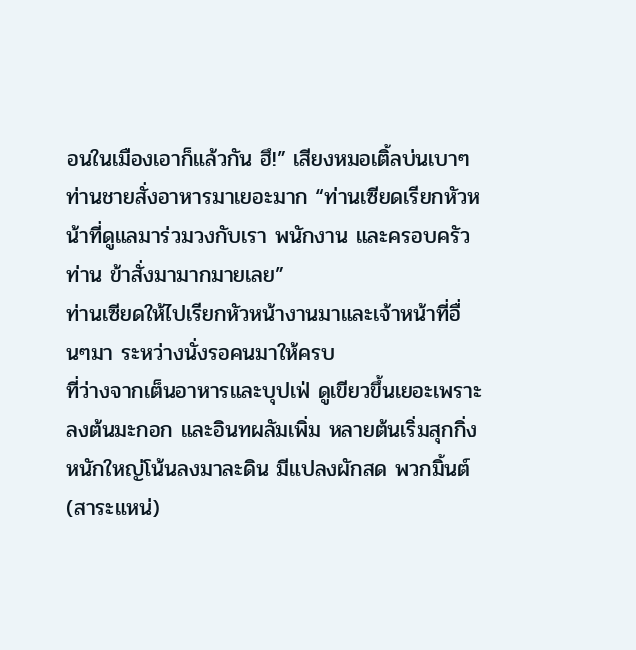อนในเมืองเอาก็แล้วกัน ฮึ!” เสียงหมอเติ้ลบ่นเบาๆ
ท่านชายสั่งอาหารมาเยอะมาก “ท่านเซียดเรียกหัวหน้าที่ดูแลมาร่วมวงกับเรา พนักงาน และครอบครัวท่าน ข้าสั่งมามากมายเลย”
ท่านเซียดให้ไปเรียกหัวหน้างานมาและเจ้าหน้าที่อื่นๆมา ระหว่างนั่งรอคนมาให้ครบ
ที่ว่างจากเต็นอาหารและบุปเฟ่ ดูเขียวขึ้นเยอะเพราะลงต้นมะกอก และอินทผลัมเพิ่ม หลายต้นเริ่มสุกกิ่งหนักใหญ่โน้นลงมาละดิน มีแปลงผักสด พวกมิ้นต์ (สาระแหน่)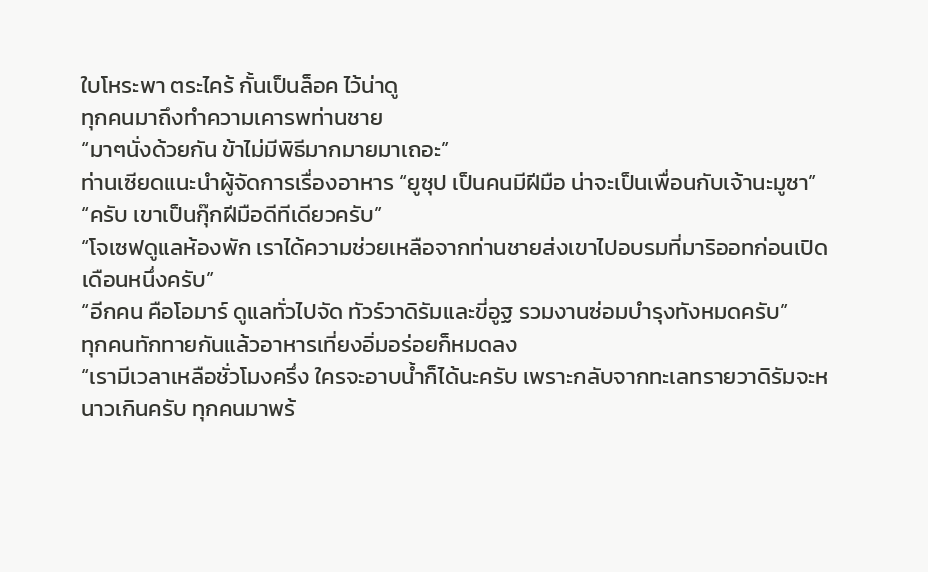ใบโหระพา ตระไคร้ กั้นเป็นล็อค ไว้น่าดู
ทุกคนมาถึงทำความเคารพท่านชาย
“มาๆนั่งด้วยกัน ข้าไม่มีพิธีมากมายมาเถอะ”
ท่านเซียดแนะนำผู้จัดการเรื่องอาหาร “ยูซุป เป็นคนมีฝีมือ น่าจะเป็นเพื่อนกับเจ้านะมูซา”
“ครับ เขาเป็นกุ๊กฝีมือดีทีเดียวครับ”
“โจเซฟดูแลห้องพัก เราได้ความช่วยเหลือจากท่านชายส่งเขาไปอบรมที่มาริออทก่อนเปิดเดือนหนึ่งครับ”
“อีกคน คือโอมาร์ ดูแลทั่วไปจัด ทัวร์วาดิรัมและขี่อูฐ รวมงานซ่อมบำรุงทังหมดครับ”
ทุกคนทักทายกันแล้วอาหารเที่ยงอิ่มอร่อยก็หมดลง
“เรามีเวลาเหลือชั่วโมงครึ่ง ใครจะอาบน้ำก็ได้นะครับ เพราะกลับจากทะเลทรายวาดิรัมจะหนาวเกินครับ ทุกคนมาพร้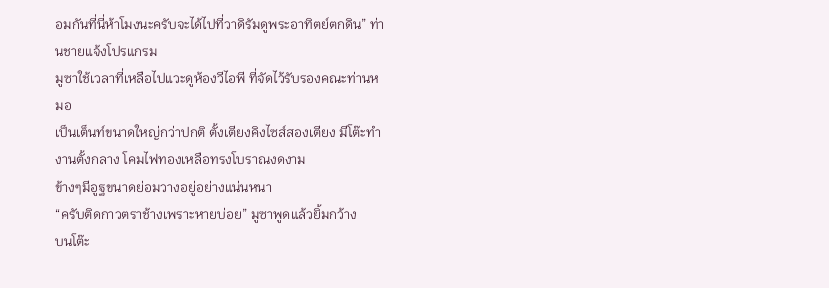อมกันที่นี่ห้าโมงนะครับจะได้ไปที่วาดิรัมดูพระอาทิตย์ตกดิน” ท่านชายแจ้งโปรแกรม
มูซาใช้เวลาที่เหลือไปแวะดูห้องวีไอพี ที่จัดไว้รับรองคณะท่านหมอ
เป็นเต็นท์ขนาดใหญ่กว่าปกติ ตั้งเตียงคิงไซส์สองเตียง มีโต๊ะทำงานตั้งกลาง โคมไฟทองเหลือทรงโบราณงดงาม
ข้างๆมีอูฐขนาดย่อมวางอยู่อย่างแน่นหนา
“ครับติดกาวตราช้างเพราะหายบ่อย” มูซาพูดแล้วยิ้มกว้าง
บนโต๊ะ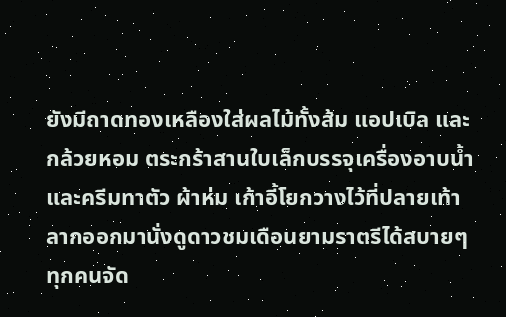ยังมีถาดทองเหลืองใส่ผลไม้ทั้งส้ม แอปเบิล และกล้วยหอม ตระกร้าสานใบเล็กบรรจุเครื่องอาบน้ำ และครีมทาตัว ผ้าห่ม เก้าอี้โยกวางไว้ที่ปลายเท้า ลากออกมานั่งดูดาวชมเดือนยามราตรีได้สบายๆ
ทุกคนจัด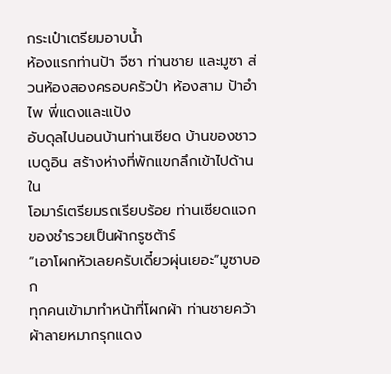กระเป๋าเตรียมอาบน้ำ
ห้องแรกท่านป้า จีซา ท่านชาย และมูซา ส่วนห้องสองครอบครัวป๋า ห้องสาม ป้าอำไพ พี่แดงและแป้ง
อับดุลไปนอนบ้านท่านเซียด บ้านของชาวเบดูอิน สร้างห่างที่พักแขกลึกเข้าไปด้านใน
โอมาร์เตรียมรถเรียบร้อย ท่านเซียดแจกของชำรวยเป็นผ้ากรูซต้าร์
“เอาโผกหัวเลยครับเดี๋ยวผุ่นเยอะ”มูซาบอก
ทุกคนเข้ามาทำหน้าที่โผกผ้า ท่านชายคว้าผ้าลายหมากรุกแดง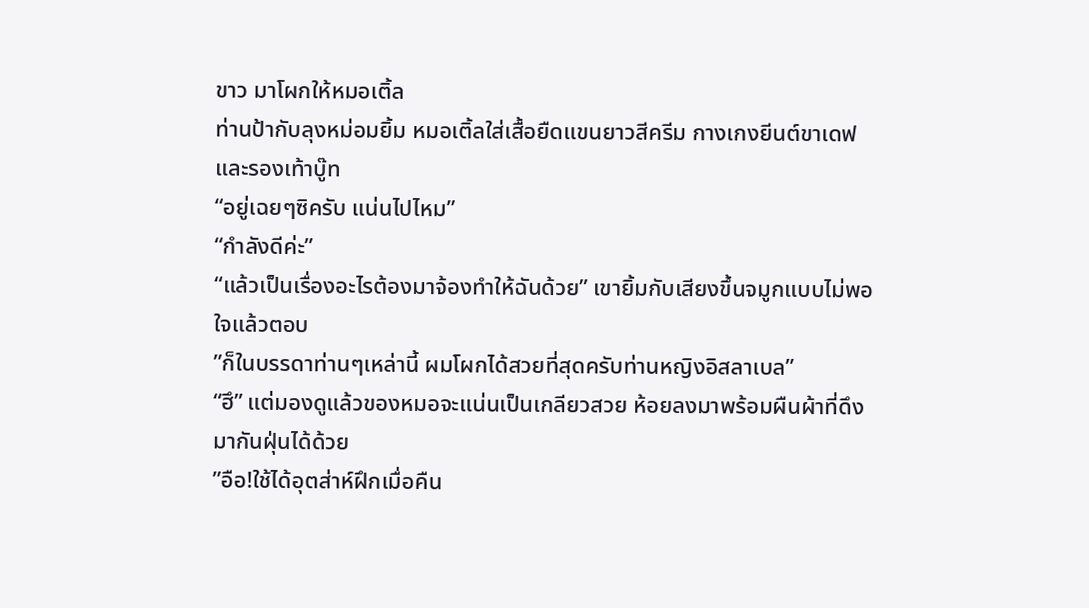ขาว มาโผกให้หมอเติ้ล
ท่านป้ากับลุงหม่อมยิ้ม หมอเติ้ลใส่เสื้อยืดแขนยาวสีครีม กางเกงยีนต์ขาเดฟ และรองเท้าบู๊ท
“อยู่เฉยๆซิครับ แน่นไปไหม”
“กำลังดีค่ะ”
“แล้วเป็นเรื่องอะไรต้องมาจ้องทำให้ฉันด้วย” เขายิ้มกับเสียงขึ้นจมูกแบบไม่พอใจแล้วตอบ
”ก็ในบรรดาท่านๆเหล่านี้ ผมโผกได้สวยที่สุดครับท่านหญิงอิสลาเบล”
“ฮึ” แต่มองดูแล้วของหมอจะแน่นเป็นเกลียวสวย ห้อยลงมาพร้อมผืนผ้าที่ดึงมากันฝุ่นได้ด้วย
”อือ!ใช้ได้อุตส่าห์ฝึกเมื่อคืน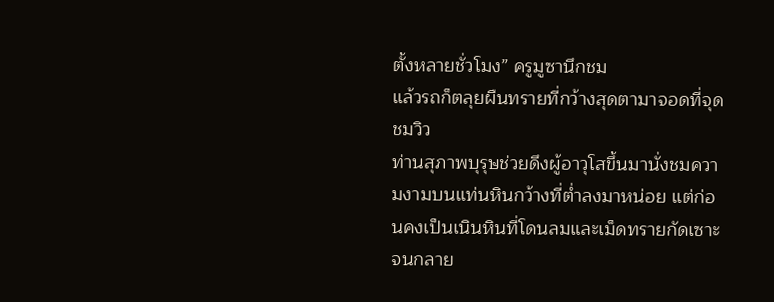ตั้งหลายชั่วโมง” ครูมูซานึกชม
แล้วรถก็ตลุยผืนทรายที่กว้างสุดตามาจอดที่จุดชมวิว
ท่านสุภาพบุรุษช่วยดึงผู้อาวุโสขึ้นมานั่งชมความงามบนแท่นหินกว้างที่ต่ำลงมาหน่อย แต่ก่อนคงเป็นเนินหินที่โดนลมและเม็ดทรายกัดเซาะ
จนกลาย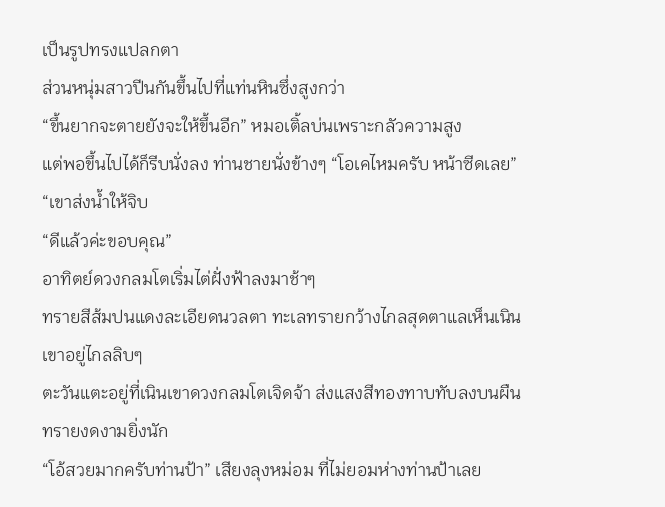เป็นรูปทรงแปลกตา
ส่วนหนุ่มสาวปีนกันขึ้นไปที่แท่นหินซึ่งสูงกว่า
“ขึ้นยากจะตายยังจะให้ขึ้นอีก” หมอเติ้ลบ่นเพราะกลัวความสูง
แต่พอขึ้นไปได้ก็รีบนั่งลง ท่านชายนั่งข้างๆ “โอเคไหมครับ หน้าซีดเลย” “เขาส่งน้ำให้จิบ
“ดีแล้วค่ะขอบคุณ”
อาทิตย์ดวงกลมโตเริ่มไต่ฝั่งฟ้าลงมาช้าๆ
ทรายสีส้มปนแดงละเอียดนวลตา ทะเลทรายกว้างไกลสุดตาแลเห็นเนินเขาอยู่ไกลลิบๆ
ตะวันแตะอยู่ที่เนินเขาดวงกลมโตเจิดจ้า ส่งแสงสีทองทาบทับลงบนผืนทรายงดงามยิ่งนัก
“โอ้สวยมากครับท่านป้า” เสียงลุงหม่อม ที่ไม่ยอมห่างท่านป้าเลย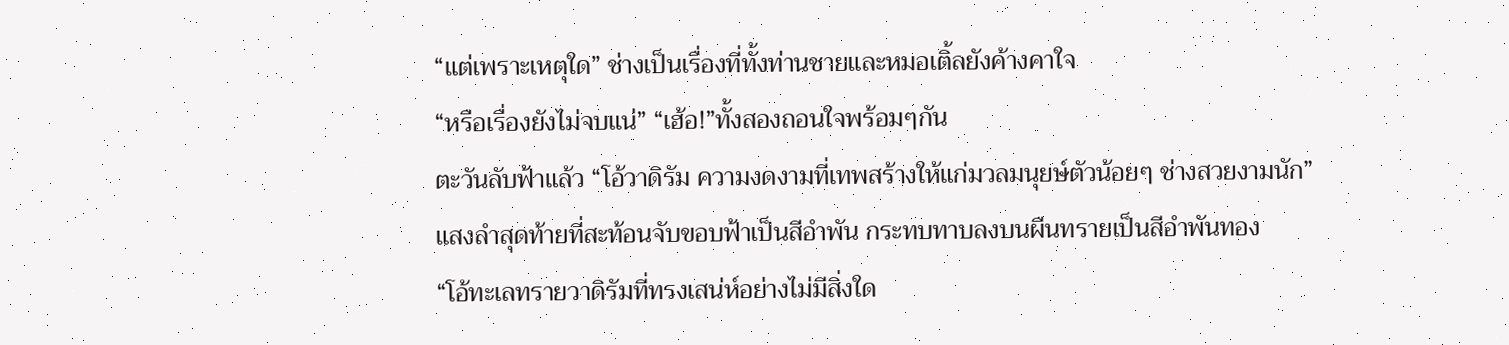“แต่เพราะเหตุใด” ช่างเป็นเรื่องที่ทั้งท่านชายและหมอเติ้ลยังค้างคาใจ
“หรือเรื่องยังไม่จบแน่” “เฮ้อ!”ทั้งสองถอนใจพร้อมๆกัน
ตะวันลับฟ้าแล้ว “โอ้วาดิรัม ความงดงามที่เทพสร้างให้แก่มวลมนุยษ์ตัวน้อยๆ ช่างสวยงามนัก”
แสงลำสุดท้ายที่สะท้อนจับขอบฟ้าเป็นสีอำพัน กระทบทาบลงบนผืนทรายเป็นสีอำพันทอง
“โอ้ทะเลทรายวาดิรัมที่ทรงเสน่ห์อย่างไม่มีสิ่งใด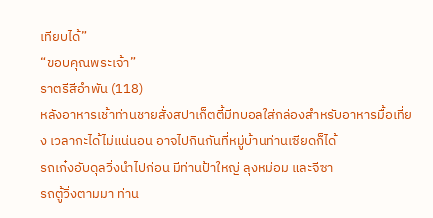เทียบได้”
“ขอบคุณพระเจ้า”
ราตรีสีอำพัน (118)
หลังอาหารเช้าท่านชายสั่งสปาเก็ตตี้มีทบอลใส่กล่องสำหรับอาหารมื้อเที่ยง เวลากะได้ไม่แน่นอน อาจไปกินกันที่หมู่บ้านท่านเซียดก็ได้
รถเก๋งอับดุลวิ่งนำไปก่อน มีท่านป้าใหญ่ ลุงหม่อม และจีซา
รถตู้วิ่งตามมา ท่าน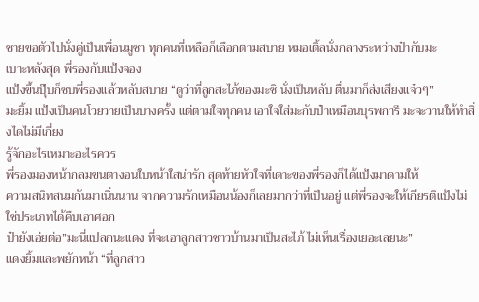ชายขอตัวไปนั่งคู่เป็นเพื่อนมูซา ทุกคนที่เหลือก็เลือกตามสบาย หมอเติ้ลนั่งกลางระหว่างป๋ากับมะ
เบาะหลังสุด พี่รองกับแป้งจอง
แป้งขึ้นปุ๊บก็ซบพี่รองแล้วหลับสบาย “ดูว่าที่ลูกสะไภ้ของมะซิ นั่งเป็นหลับ ตื่นมาก็ส่งเสียงแจ๋วๆ”
มะยิ้ม แป้งเป็นคนโวยวายเป็นบางครั้ง แต่ตามใจทุกคน เอาใจใส่มะกับป๋าเหมือนบุรพการี มะจะวานให้ทำสิ่งไดไม่มีเกี่ยง
รู้จักอะไรเหมาะอะไรควร
พี่รองมองหน้ากลมขนตางอนใบหน้าใสน่ารัก สุดท้ายหัวใจที่เดาะของพี่รองก็ได้แป้งมาดามให้
ความสนิทสนมกันมาเนิ่นนาน จากความรักเหมือนน้องก็เลยมากว่าที่เป็นอยู่ แต่พี่รองจะให้เกียรติแป้งไม่ใช่ประเภทได้คืบเอาศอก
ป๋ายังเอ่ยต่อ”มะนี่แปลกนะแดง ที่จะเอาลูกสาวชาวบ้านมาเป็นสะไภ้ ไม่เห็นเรื่องเยอะเลยนะ”
แดงยิ้มและพยักหน้า “ที่ลูกสาว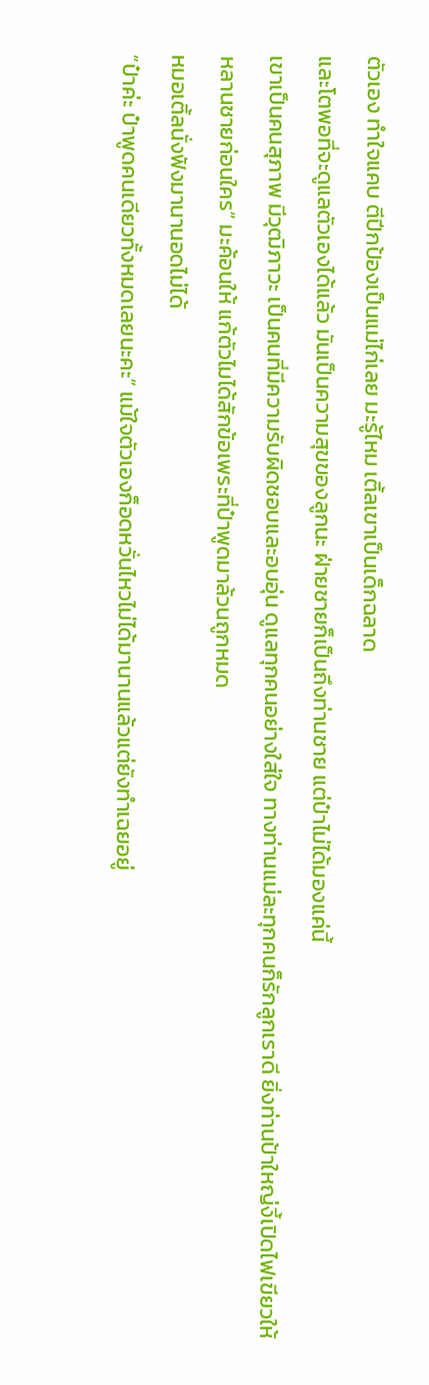ตัวเอง ทำใจแคบ ตีปีกป้องเป็นแม่ไก่เลย มะรู้ไหม เติ้ลเขาเป็นเด็กฉลาด
และโตพอที่จะดูแลตัวเองได้แล้ว มันเป็นความสุขของลูกนะ ฝ่ายชายก็เป็นถึงท่านชาย แต่ป๋าไม่ได้มองแค่นี้
เขาเป็นคนสุภาพ มีวุฒิภาวะ เป็นคนที่มีความรับผิดชอบและอบอุ่น ดูแลทุกคนอย่างใส่ใจ ทางท่านแม่ละทุกคนก็รักลูกเราดี ยิ่งท่านป้าใหญ่งี้เปิดไฟเขียวให้หลานชายก่อนใคร” มะค้อนให้ แก้ตัวไมได้สักข้อเพระที่ป๋าพูดมาล้วนถูกหมด
หมอเติ้ลนั่งฟังมานานอดไม่ได้
”ป๋าค่ะ ป๋าพูดคนเดียวทั้งหมดเลยนะคะ” แม้ใจตัวเองก็อดหวั่นไหวไม่ได้มานานแล้วแต่ยังทำเฉยอยู่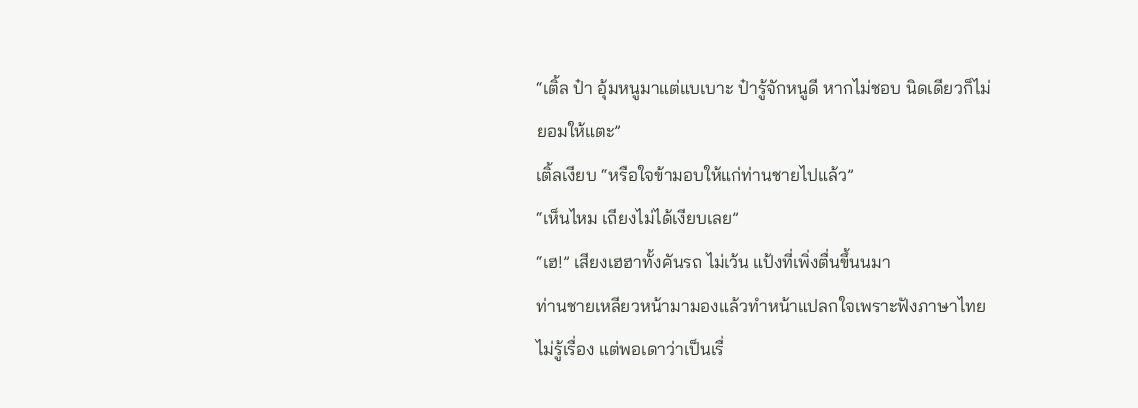“เติ้ล ป๋า อุ้มหนูมาแต่แบเบาะ ป๋ารู้จักหนูดี หากไม่ชอบ นิดเดียวก็ไม่ยอมให้แตะ”
เติ้ลเงียบ “หรือใจข้ามอบให้แก่ท่านชายไปแล้ว”
“เห็นไหม เถียงไม่ได้เงียบเลย”
“เฮ!” เสียงเฮฮาทั้งคันรถ ไม่เว้น แป้งที่เพิ่งตื่นขึ้นนมา
ท่านชายเหลียวหน้ามามองแล้วทำหน้าแปลกใจเพราะฟังภาษาไทยไม่รู้เรื่อง แต่พอเดาว่าเป็นเรื่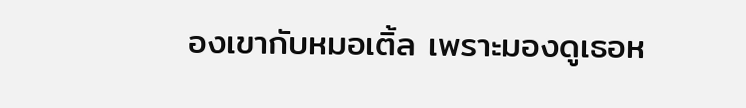องเขากับหมอเติ้ล เพราะมองดูเธอห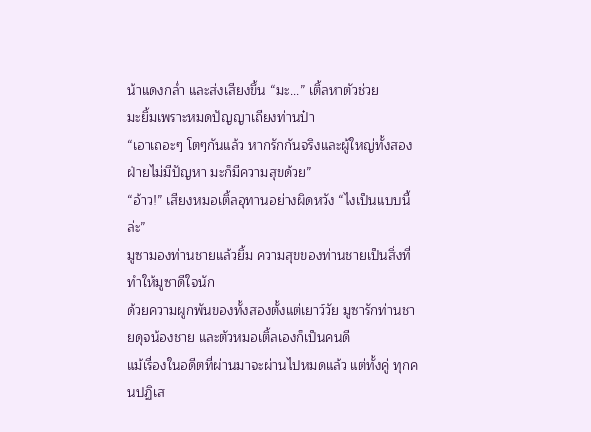น้าแดงกล่ำ และส่งเสียงขึ้น “มะ...” เติ้ลหาตัวช่วย
มะยิ้มเพราะหมดปัญญาเถียงท่านป๋า
“เอาเถอะๆ โตๆกันแล้ว หากรักกันจริงและผู้ใหญ่ทั้งสองฝ่ายไม่มีปัญหา มะก็มีความสุขด้วย”
“อ้าว!” เสียงหมอเติ้ลอุทานอย่างผิดหวัง “ไงเป็นแบบนี้ล่ะ”
มูซามองท่านชายแล้วยิ้ม ความสุขของท่านชายเป็นสิ่งที่ทำให้มูซาดีใจนัก
ด้วยความผูกพันของทั้งสองตั้งแต่เยาว์วัย มูซารักท่านชายดุจน้องชาย และตัวหมอเติ้ลเองก็เป็นคนดี
แม้เรื่องในอดีตที่ผ่านมาจะผ่านไปหมดแล้ว แต่ทั้งคู่ ทุกคนปฏิเส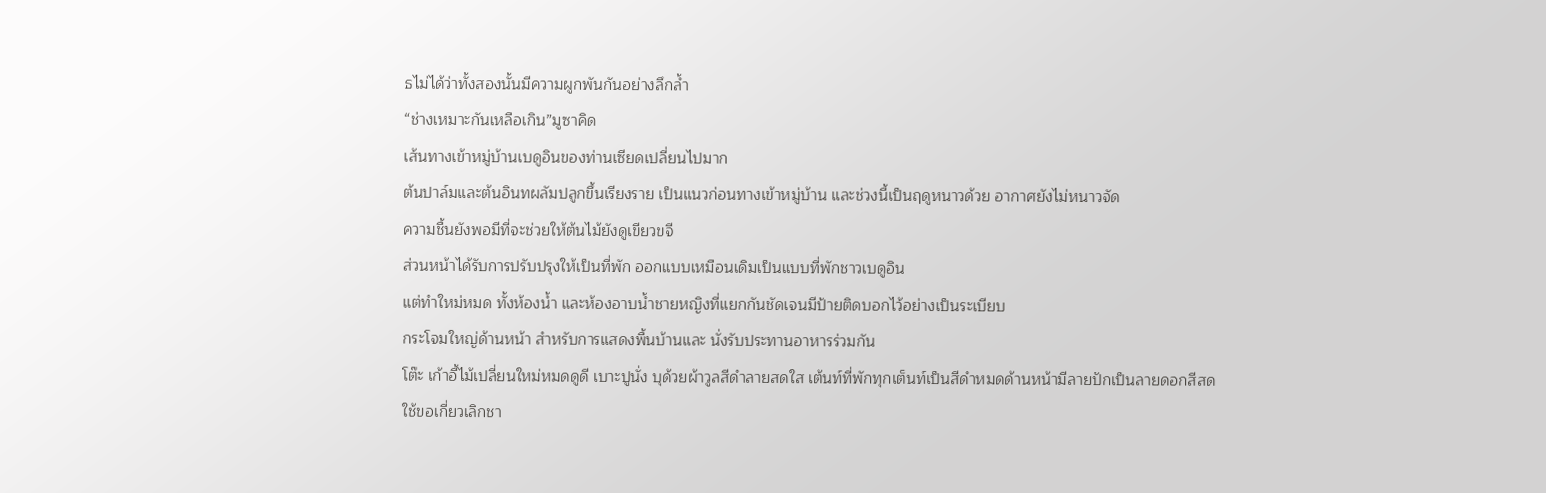ธไม่ได้ว่าทั้งสองนั้นมีความผูกพันกันอย่างลึกล้ำ
“ช่างเหมาะกันเหลือเกิน”มูซาคิด
เส้นทางเข้าหมู่บ้านเบดูอินของท่านเซียดเปลี่ยนไปมาก
ต้นปาล์มและต้นอินทผลัมปลูกขึ้นเรียงราย เป็นแนวก่อนทางเข้าหมู่บ้าน และช่วงนี้เป็นฤดูหนาวด้วย อากาศยังไม่หนาวจัด
ความชื้นยังพอมีที่จะช่วยให้ต้นไม้ยังดูเขียวขจี
ส่วนหน้าได้รับการปรับปรุงให้เป็นที่พัก ออกแบบเหมือนเดิมเป็นแบบที่พักชาวเบดูอิน
แต่ทำใหม่หมด ทั้งห้องน้ำ และห้องอาบน้ำชายหญิงที่แยกกันชัดเจนมีป้ายติดบอกไว้อย่างเป็นระเบียบ
กระโจมใหญ่ด้านหน้า สำหรับการแสดงพื้นบ้านและ นั่งรับประทานอาหารร่วมกัน
โต๊ะ เก้าอี้ไม้เปลี่ยนใหม่หมดดูดี เบาะปูนั่ง บุด้วยผ้าวูลสีดำลายสดใส เต้นท์ที่พักทุกเต็นท์เป็นสีดำหมดด้านหน้ามีลายปักเป็นลายดอกสีสด
ใช้ขอเกี่ยวเลิกชา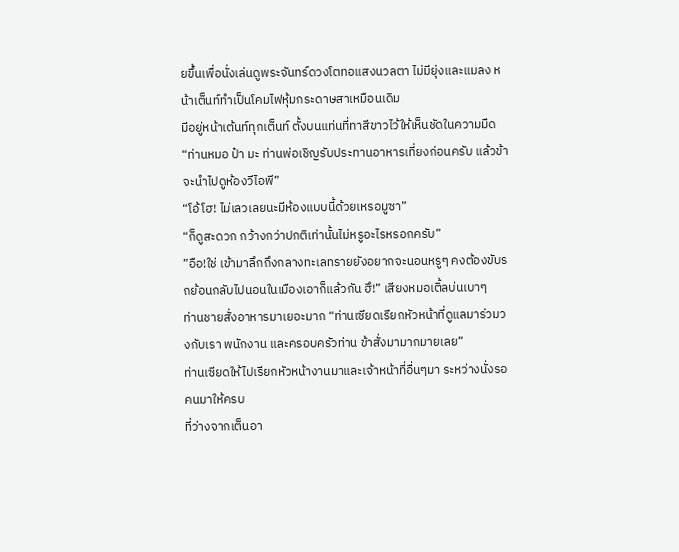ยขึ้นเพื่อนั่งเล่นดูพระจันทร์ดวงโตทอแสงนวลตา ไม่มียุ่งและแมลง หน้าเต็นท์ทำเป็นโคมไฟหุ้มกระดาษสาเหมือนเดิม
มีอยู่หน้าเต้นท์ทุกเต็นท์ ตั้งบนแท่นที่ทาสีขาวไว้ให้เห็นชัดในความมืด
“ท่านหมอ ป๋า มะ ท่านพ่อเชิญรับประทานอาหารเที่ยงก่อนครับ แล้วข้าจะนำไปดูห้องวีไอพี”
“โอ้โฮ! ไม่เลวเลยนะมีห้องแบบนี้ด้วยเหรอมูซา”
“ก็ดูสะดวก กว้างกว่าปกติเท่านั้นไม่หรูอะไรหรอกครับ”
”อือ!ใช่ เข้ามาลึกถึงกลางทะเลทรายยังอยากจะนอนหรูๆ คงต้องขับรถย้อนกลับไปนอนในเมืองเอาก็แล้วกัน ฮึ!” เสียงหมอเติ้ลบ่นเบาๆ
ท่านชายสั่งอาหารมาเยอะมาก “ท่านเซียดเรียกหัวหน้าที่ดูแลมาร่วมวงกับเรา พนักงาน และครอบครัวท่าน ข้าสั่งมามากมายเลย”
ท่านเซียดให้ไปเรียกหัวหน้างานมาและเจ้าหน้าที่อื่นๆมา ระหว่างนั่งรอคนมาให้ครบ
ที่ว่างจากเต็นอา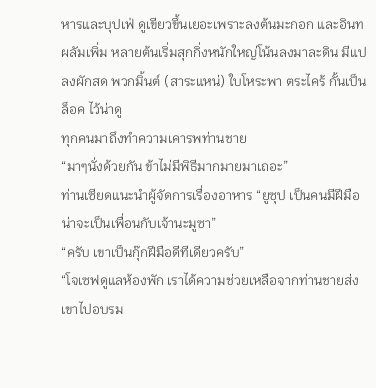หารและบุปเฟ่ ดูเขียวขึ้นเยอะเพราะลงต้นมะกอก และอินทผลัมเพิ่ม หลายต้นเริ่มสุกกิ่งหนักใหญ่โน้นลงมาละดิน มีแปลงผักสด พวกมิ้นต์ (สาระแหน่) ใบโหระพา ตระไคร้ กั้นเป็นล็อค ไว้น่าดู
ทุกคนมาถึงทำความเคารพท่านชาย
“มาๆนั่งด้วยกัน ข้าไม่มีพิธีมากมายมาเถอะ”
ท่านเซียดแนะนำผู้จัดการเรื่องอาหาร “ยูซุป เป็นคนมีฝีมือ น่าจะเป็นเพื่อนกับเจ้านะมูซา”
“ครับ เขาเป็นกุ๊กฝีมือดีทีเดียวครับ”
“โจเซฟดูแลห้องพัก เราได้ความช่วยเหลือจากท่านชายส่งเขาไปอบรม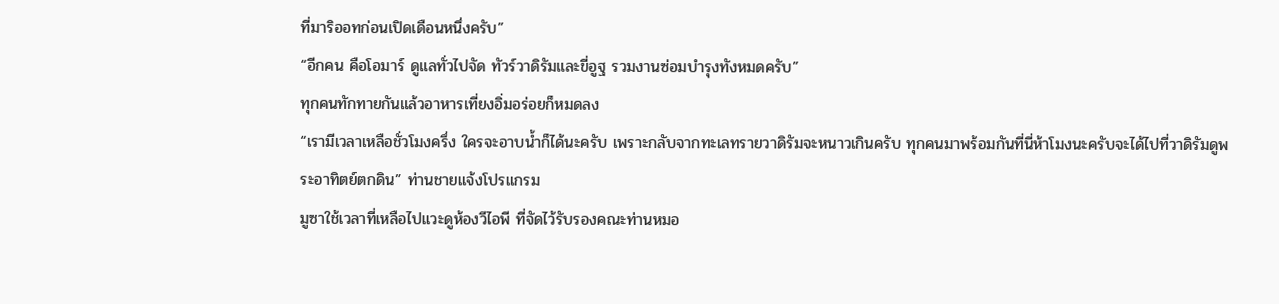ที่มาริออทก่อนเปิดเดือนหนึ่งครับ”
“อีกคน คือโอมาร์ ดูแลทั่วไปจัด ทัวร์วาดิรัมและขี่อูฐ รวมงานซ่อมบำรุงทังหมดครับ”
ทุกคนทักทายกันแล้วอาหารเที่ยงอิ่มอร่อยก็หมดลง
“เรามีเวลาเหลือชั่วโมงครึ่ง ใครจะอาบน้ำก็ได้นะครับ เพราะกลับจากทะเลทรายวาดิรัมจะหนาวเกินครับ ทุกคนมาพร้อมกันที่นี่ห้าโมงนะครับจะได้ไปที่วาดิรัมดูพระอาทิตย์ตกดิน” ท่านชายแจ้งโปรแกรม
มูซาใช้เวลาที่เหลือไปแวะดูห้องวีไอพี ที่จัดไว้รับรองคณะท่านหมอ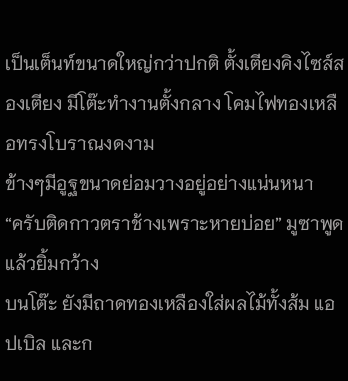เป็นเต็นท์ขนาดใหญ่กว่าปกติ ตั้งเตียงคิงไซส์สองเตียง มีโต๊ะทำงานตั้งกลาง โคมไฟทองเหลือทรงโบราณงดงาม
ข้างๆมีอูฐขนาดย่อมวางอยู่อย่างแน่นหนา
“ครับติดกาวตราช้างเพราะหายบ่อย” มูซาพูดแล้วยิ้มกว้าง
บนโต๊ะ ยังมีถาดทองเหลืองใส่ผลไม้ทั้งส้ม แอปเบิล และก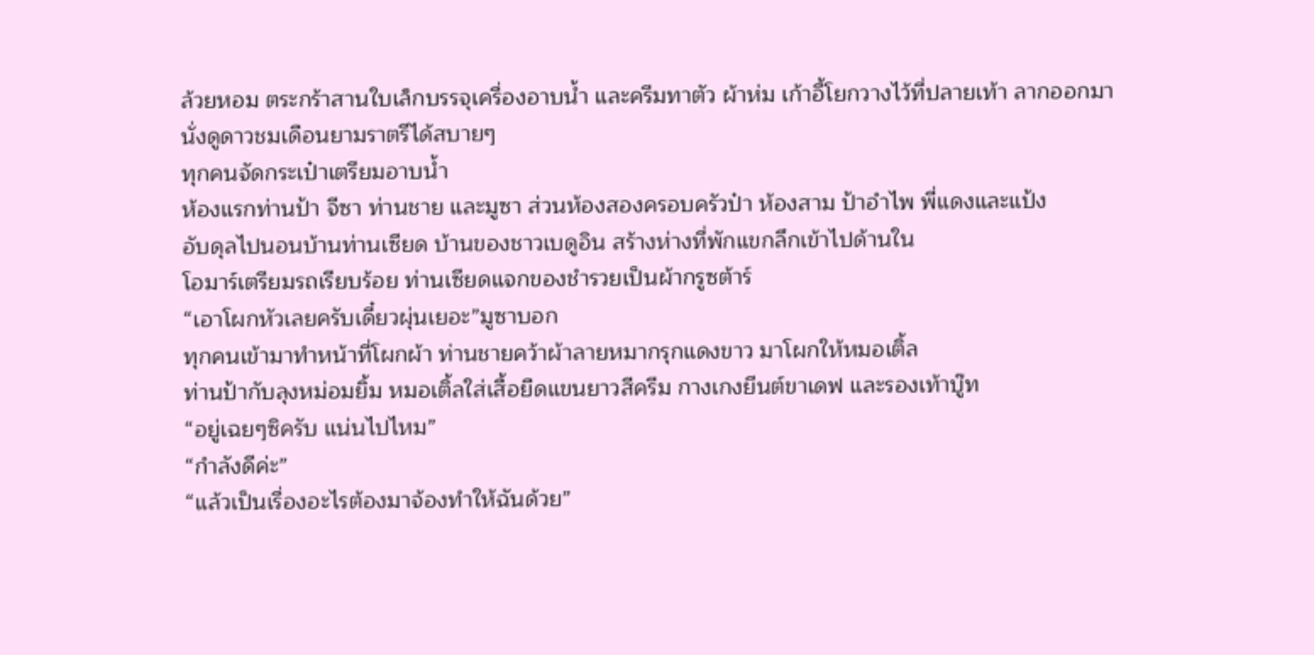ล้วยหอม ตระกร้าสานใบเล็กบรรจุเครื่องอาบน้ำ และครีมทาตัว ผ้าห่ม เก้าอี้โยกวางไว้ที่ปลายเท้า ลากออกมานั่งดูดาวชมเดือนยามราตรีได้สบายๆ
ทุกคนจัดกระเป๋าเตรียมอาบน้ำ
ห้องแรกท่านป้า จีซา ท่านชาย และมูซา ส่วนห้องสองครอบครัวป๋า ห้องสาม ป้าอำไพ พี่แดงและแป้ง
อับดุลไปนอนบ้านท่านเซียด บ้านของชาวเบดูอิน สร้างห่างที่พักแขกลึกเข้าไปด้านใน
โอมาร์เตรียมรถเรียบร้อย ท่านเซียดแจกของชำรวยเป็นผ้ากรูซต้าร์
“เอาโผกหัวเลยครับเดี๋ยวผุ่นเยอะ”มูซาบอก
ทุกคนเข้ามาทำหน้าที่โผกผ้า ท่านชายคว้าผ้าลายหมากรุกแดงขาว มาโผกให้หมอเติ้ล
ท่านป้ากับลุงหม่อมยิ้ม หมอเติ้ลใส่เสื้อยืดแขนยาวสีครีม กางเกงยีนต์ขาเดฟ และรองเท้าบู๊ท
“อยู่เฉยๆซิครับ แน่นไปไหม”
“กำลังดีค่ะ”
“แล้วเป็นเรื่องอะไรต้องมาจ้องทำให้ฉันด้วย”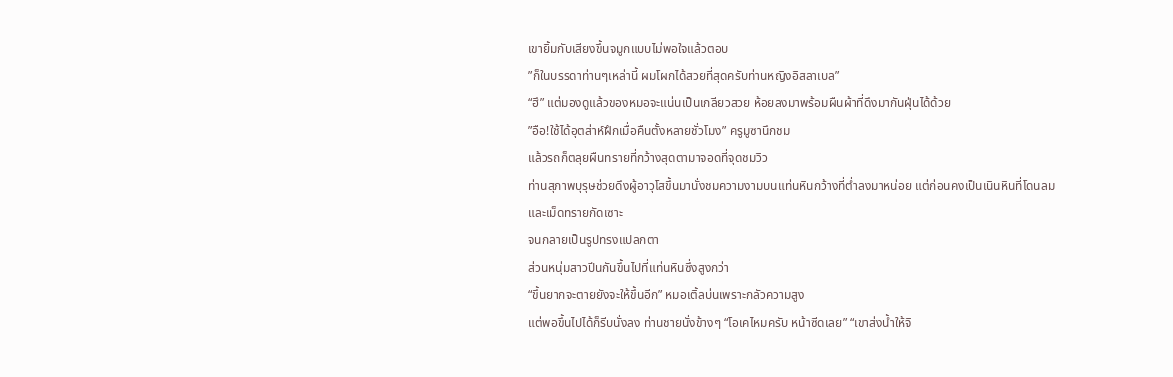เขายิ้มกับเสียงขึ้นจมูกแบบไม่พอใจแล้วตอบ
”ก็ในบรรดาท่านๆเหล่านี้ ผมโผกได้สวยที่สุดครับท่านหญิงอิสลาเบล”
“ฮึ” แต่มองดูแล้วของหมอจะแน่นเป็นเกลียวสวย ห้อยลงมาพร้อมผืนผ้าที่ดึงมากันฝุ่นได้ด้วย
”อือ!ใช้ได้อุตส่าห์ฝึกเมื่อคืนตั้งหลายชั่วโมง” ครูมูซานึกชม
แล้วรถก็ตลุยผืนทรายที่กว้างสุดตามาจอดที่จุดชมวิว
ท่านสุภาพบุรุษช่วยดึงผู้อาวุโสขึ้นมานั่งชมความงามบนแท่นหินกว้างที่ต่ำลงมาหน่อย แต่ก่อนคงเป็นเนินหินที่โดนลมและเม็ดทรายกัดเซาะ
จนกลายเป็นรูปทรงแปลกตา
ส่วนหนุ่มสาวปีนกันขึ้นไปที่แท่นหินซึ่งสูงกว่า
“ขึ้นยากจะตายยังจะให้ขึ้นอีก” หมอเติ้ลบ่นเพราะกลัวความสูง
แต่พอขึ้นไปได้ก็รีบนั่งลง ท่านชายนั่งข้างๆ “โอเคไหมครับ หน้าซีดเลย” “เขาส่งน้ำให้จิ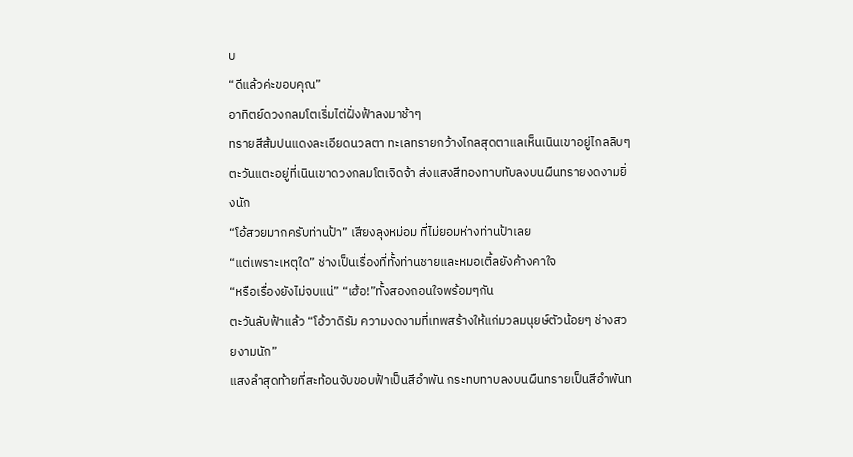บ
“ดีแล้วค่ะขอบคุณ”
อาทิตย์ดวงกลมโตเริ่มไต่ฝั่งฟ้าลงมาช้าๆ
ทรายสีส้มปนแดงละเอียดนวลตา ทะเลทรายกว้างไกลสุดตาแลเห็นเนินเขาอยู่ไกลลิบๆ
ตะวันแตะอยู่ที่เนินเขาดวงกลมโตเจิดจ้า ส่งแสงสีทองทาบทับลงบนผืนทรายงดงามยิ่งนัก
“โอ้สวยมากครับท่านป้า” เสียงลุงหม่อม ที่ไม่ยอมห่างท่านป้าเลย
“แต่เพราะเหตุใด” ช่างเป็นเรื่องที่ทั้งท่านชายและหมอเติ้ลยังค้างคาใจ
“หรือเรื่องยังไม่จบแน่” “เฮ้อ!”ทั้งสองถอนใจพร้อมๆกัน
ตะวันลับฟ้าแล้ว “โอ้วาดิรัม ความงดงามที่เทพสร้างให้แก่มวลมนุยษ์ตัวน้อยๆ ช่างสวยงามนัก”
แสงลำสุดท้ายที่สะท้อนจับขอบฟ้าเป็นสีอำพัน กระทบทาบลงบนผืนทรายเป็นสีอำพันท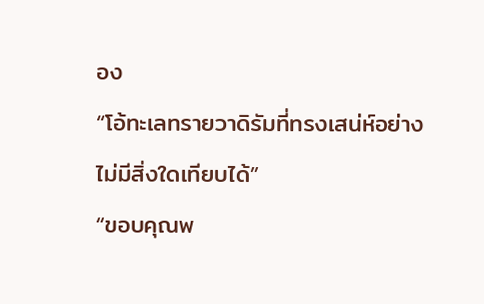อง
“โอ้ทะเลทรายวาดิรัมที่ทรงเสน่ห์อย่างไม่มีสิ่งใดเทียบได้”
“ขอบคุณพ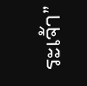ระเจ้า”